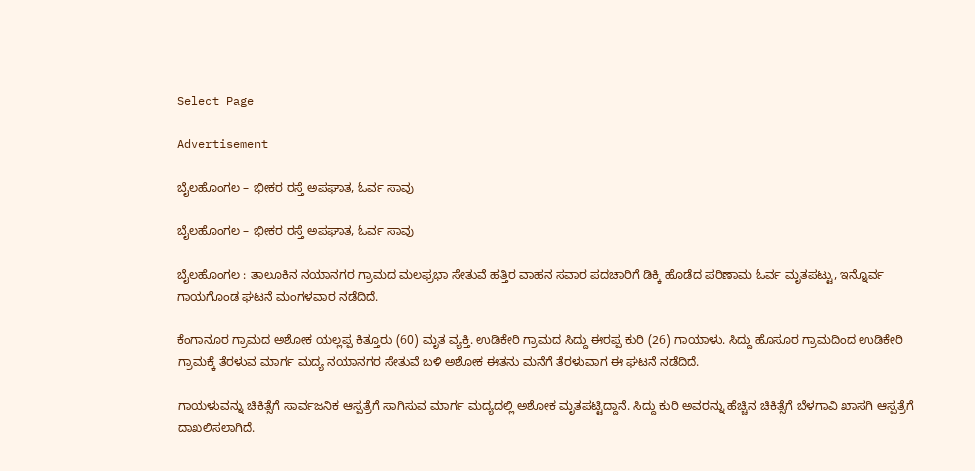Select Page

Advertisement

ಬೈಲಹೊಂಗಲ – ಭೀಕರ ರಸ್ತೆ ಅಪಘಾತ, ಓರ್ವ ಸಾವು

ಬೈಲಹೊಂಗಲ – ಭೀಕರ ರಸ್ತೆ ಅಪಘಾತ, ಓರ್ವ ಸಾವು

ಬೈಲಹೊಂಗಲ : ತಾಲೂಕಿನ ನಯಾನಗರ ಗ್ರಾಮದ ಮಲಫ್ರಭಾ ಸೇತುವೆ ಹತ್ತಿರ ವಾಹನ ಸವಾರ ಪದಚಾರಿಗೆ ಡಿಕ್ಕಿ ಹೊಡೆದ ಪರಿಣಾಮ ಓರ್ವ ಮೃತಪಟ್ಟು, ಇನ್ನೊರ್ವ ಗಾಯಗೊಂಡ ಘಟನೆ ಮಂಗಳವಾರ ನಡೆದಿದೆ.

ಕೆಂಗಾನೂರ ಗ್ರಾಮದ ಅಶೋಕ ಯಲ್ಲಪ್ಪ ಕಿತ್ತೂರು (60) ಮೃತ ವ್ಯಕ್ತಿ. ಉಡಿಕೇರಿ ಗ್ರಾಮದ ಸಿದ್ದು ಈರಪ್ಪ ಕುರಿ (26) ಗಾಯಾಳು. ಸಿದ್ದು ಹೊಸೂರ ಗ್ರಾಮದಿಂದ ಉಡಿಕೇರಿ ಗ್ರಾಮಕ್ಕೆ ತೆರಳುವ ಮಾರ್ಗ ಮದ್ಯ ನಯಾನಗರ ಸೇತುವೆ ಬಳಿ ಅಶೋಕ ಈತನು ಮನೆಗೆ ತೆರಳುವಾಗ ಈ ಘಟನೆ ನಡೆದಿದೆ.

ಗಾಯಳುವನ್ನು ಚಿಕಿತ್ಸೆಗೆ ಸಾರ್ವಜನಿಕ ಆಸ್ಪತ್ರೆಗೆ ಸಾಗಿಸುವ ಮಾರ್ಗ ಮದ್ಯದಲ್ಲಿ ಅಶೋಕ ಮೃತಪಟ್ಟಿದ್ದಾನೆ. ಸಿದ್ದು ಕುರಿ ಅವರನ್ನು ಹೆಚ್ಚಿನ ಚಿಕಿತ್ಸೆಗೆ ಬೆಳಗಾವಿ ಖಾಸಗಿ ಆಸ್ಪತ್ರೆಗೆ ದಾಖಲಿಸಲಾಗಿದೆ.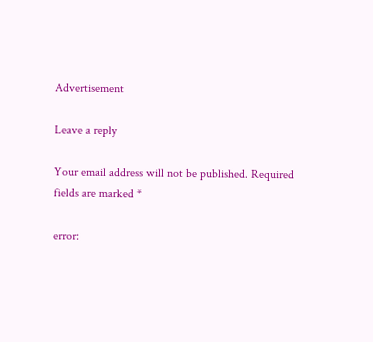Advertisement

Leave a reply

Your email address will not be published. Required fields are marked *

error: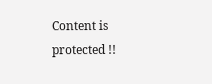Content is protected !!